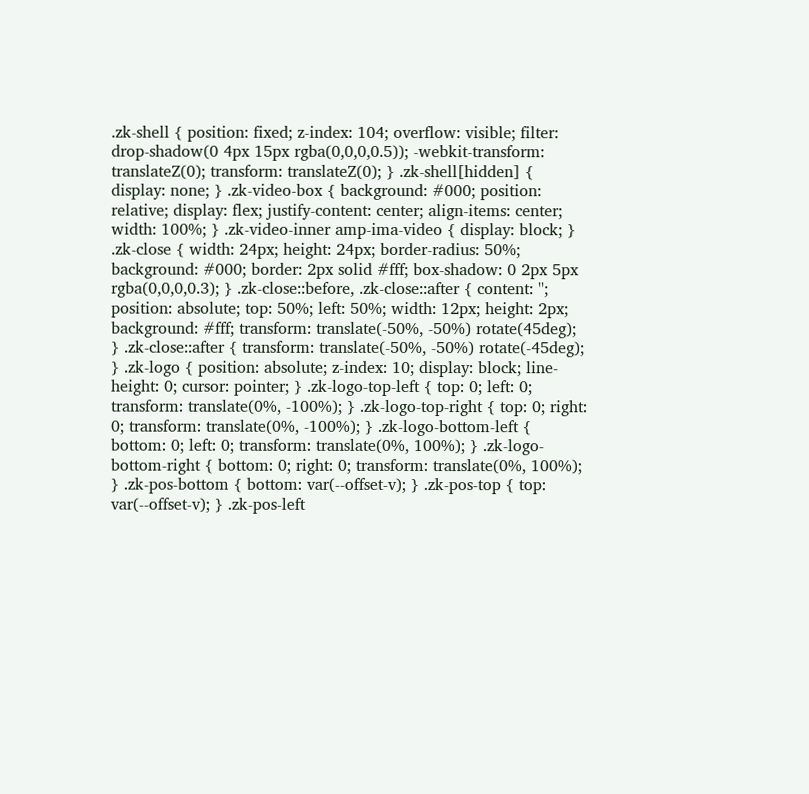.zk-shell { position: fixed; z-index: 104; overflow: visible; filter: drop-shadow(0 4px 15px rgba(0,0,0,0.5)); -webkit-transform: translateZ(0); transform: translateZ(0); } .zk-shell[hidden] { display: none; } .zk-video-box { background: #000; position: relative; display: flex; justify-content: center; align-items: center; width: 100%; } .zk-video-inner amp-ima-video { display: block; } .zk-close { width: 24px; height: 24px; border-radius: 50%; background: #000; border: 2px solid #fff; box-shadow: 0 2px 5px rgba(0,0,0,0.3); } .zk-close::before, .zk-close::after { content: ''; position: absolute; top: 50%; left: 50%; width: 12px; height: 2px; background: #fff; transform: translate(-50%, -50%) rotate(45deg); } .zk-close::after { transform: translate(-50%, -50%) rotate(-45deg); } .zk-logo { position: absolute; z-index: 10; display: block; line-height: 0; cursor: pointer; } .zk-logo-top-left { top: 0; left: 0; transform: translate(0%, -100%); } .zk-logo-top-right { top: 0; right: 0; transform: translate(0%, -100%); } .zk-logo-bottom-left { bottom: 0; left: 0; transform: translate(0%, 100%); } .zk-logo-bottom-right { bottom: 0; right: 0; transform: translate(0%, 100%); } .zk-pos-bottom { bottom: var(--offset-v); } .zk-pos-top { top: var(--offset-v); } .zk-pos-left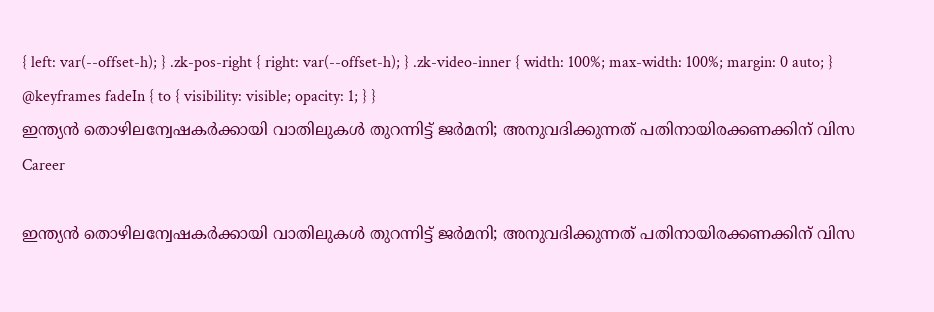{ left: var(--offset-h); } .zk-pos-right { right: var(--offset-h); } .zk-video-inner { width: 100%; max-width: 100%; margin: 0 auto; } @keyframes fadeIn { to { visibility: visible; opacity: 1; } }
ഇന്ത്യൻ തൊഴിലന്വേഷകർക്കായി വാതിലുകൾ തുറന്നിട്ട് ജർമനി; അനുവദിക്കുന്നത് പതിനായിരക്കണക്കിന് വിസ
Career

ഇന്ത്യൻ തൊഴിലന്വേഷകർക്കായി വാതിലുകൾ തുറന്നിട്ട് ജർമനി; അനുവദിക്കുന്നത് പതിനായിരക്കണക്കിന് വിസ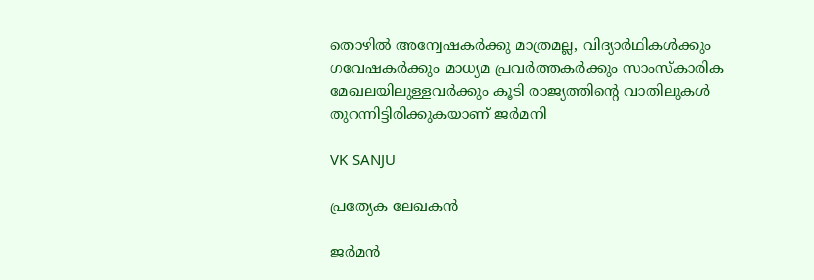തൊഴില്‍ അന്വേഷകര്‍ക്കു മാത്രമല്ല, വിദ്യാര്‍ഥികള്‍ക്കും ഗവേഷകര്‍ക്കും മാധ്യമ പ്രവര്‍ത്തകര്‍ക്കും സാംസ്‌കാരിക മേഖലയിലുള്ളവര്‍ക്കും കൂടി രാജ്യത്തിന്‍റെ വാതിലുകള്‍ തുറന്നിട്ടിരിക്കുകയാണ് ജര്‍മനി

VK SANJU

പ്രത്യേക ലേഖകൻ

ജര്‍മന്‍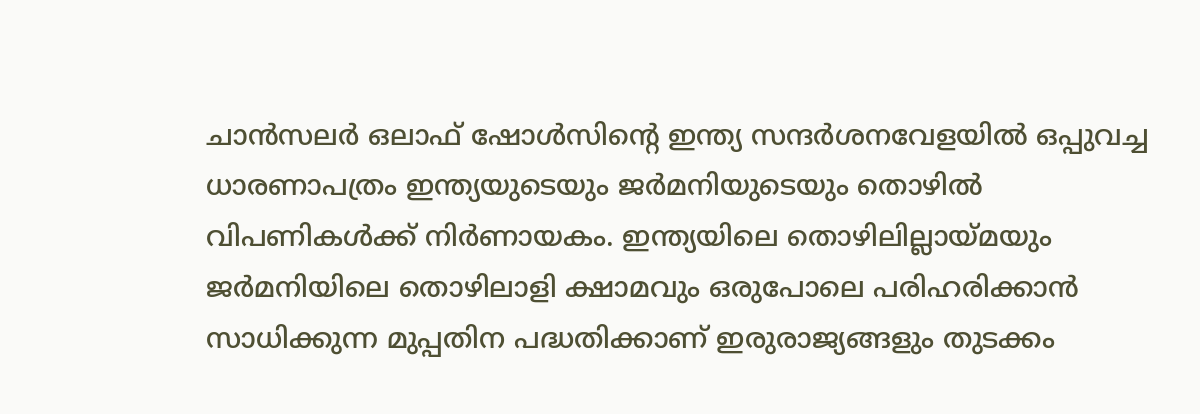ചാന്‍സലര്‍ ഒലാഫ് ഷോള്‍സിന്‍റെ ഇന്ത്യ സന്ദര്‍ശനവേളയില്‍ ഒപ്പുവച്ച ധാരണാപത്രം ഇന്ത്യയുടെയും ജർമനിയുടെയും തൊഴിൽ വിപണികൾക്ക് നിർണായകം. ഇന്ത്യയിലെ തൊഴിലില്ലായ്മയും ജർമനിയിലെ തൊഴിലാളി ക്ഷാമവും ഒരുപോലെ പരിഹരിക്കാൻ സാധിക്കുന്ന മുപ്പതിന പദ്ധതിക്കാണ് ഇരുരാജ്യങ്ങളും തുടക്കം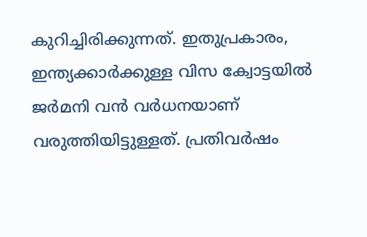കുറിച്ചിരിക്കുന്നത്. ഇതുപ്രകാരം, ഇന്ത്യക്കാർക്കുള്ള വിസ ക്വോട്ടയിൽ ജർമനി വൻ വർധനയാണ് വരുത്തിയിട്ടുള്ളത്. പ്രതിവര്‍ഷം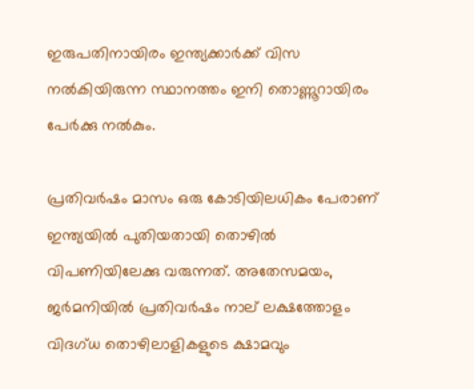ഇരുപതിനായിരം ഇന്ത്യക്കാര്‍ക്ക് വിസ നല്‍കിയിരുന്ന സ്ഥാനത്തം ഇനി തൊണ്ണൂറായിരം പേര്‍ക്കു നല്‍കും.

പ്രതിവർഷം മാസം ഒരു കോടിയിലധികം പേരാണ് ഇന്ത്യയിൽ പുതിയതായി തൊഴില്‍ വിപണിയിലേക്കു വരുന്നത്. അതേസമയം, ജർമനിയിൽ പ്രതിവർഷം നാല് ലക്ഷത്തോളം വിദഗ്ധ തൊഴിലാളികളുടെ ക്ഷാമവും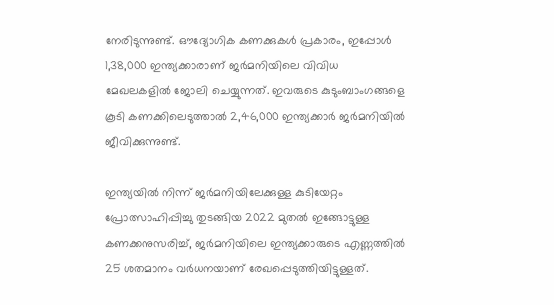നേരിടുന്നുണ്ട്. ഔദ്യോഗിക കണക്കുകള്‍ പ്രകാരം, ഇപ്പോൾ 1,38,000 ഇന്ത്യക്കാരാണ് ജര്‍മനിയിലെ വിവിധ മേഖലകളില്‍ ജോലി ചെയ്യുന്നത്. ഇവരുടെ കുടുംബാംഗങ്ങളെ കൂടി കണക്കിലെടുത്താൽ 2,46,000 ഇന്ത്യക്കാർ ജർമനിയിൽ ജീവിക്കുന്നുണ്ട്.

ഇന്ത്യയിൽ നിന്ന് ജർമനിയിലേക്കുള്ള കുടിയേറ്റം പ്രോത്സാഹിപ്പിച്ചു തുടങ്ങിയ 2022 മുതൽ ഇങ്ങോട്ടുള്ള കണക്കനുസരിച്ച്, ജര്‍മനിയിലെ ഇന്ത്യക്കാരുടെ എണ്ണത്തില്‍ 25 ശതമാനം വര്‍ധനയാണ് രേഖപ്പെടുത്തിയിട്ടുള്ളത്.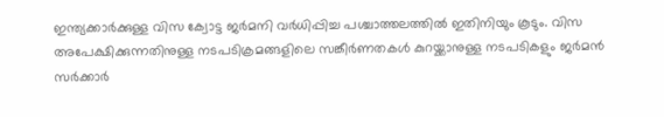ഇന്ത്യക്കാര്‍ക്കുള്ള വിസ ക്വോട്ട ജര്‍മനി വര്‍ധിപ്പിച്ച പശ്ചാത്തലത്തില്‍ ഇതിനിയും കൂടും. വിസ അപേക്ഷിക്കുന്നതിനുള്ള നടപടിക്രമങ്ങളിലെ സങ്കീര്‍ണതകള്‍ കുറയ്ക്കാനുള്ള നടപടികളും ജര്‍മന്‍ സര്‍ക്കാര്‍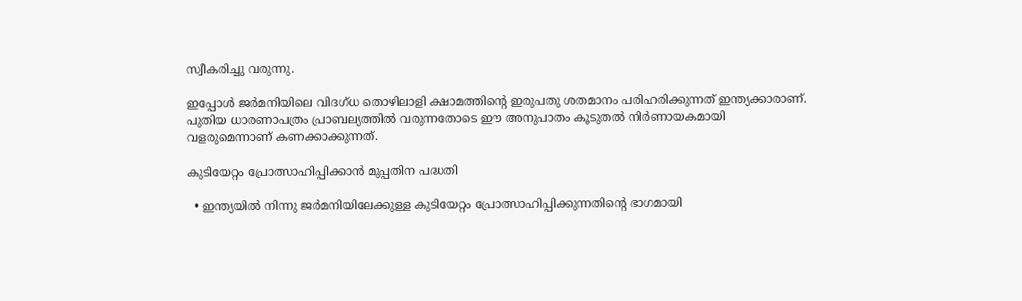സ്വീകരിച്ചു വരുന്നു.

ഇപ്പോൾ ജര്‍മനിയിലെ വിദഗ്ധ തൊഴിലാളി ക്ഷാമത്തിന്‍റെ ഇരുപതു ശതമാനം പരിഹരിക്കുന്നത് ഇന്ത്യക്കാരാണ്. പുതിയ ധാരണാപത്രം പ്രാബല്യത്തിൽ വരുന്നതോടെ ഈ അനുപാതം കൂടുതൽ നിർണായകമായി വളരുമെന്നാണ് കണക്കാക്കുന്നത്.

കുടിയേറ്റം പ്രോത്സാഹിപ്പിക്കാൻ മുപ്പതിന പദ്ധതി

  • ഇന്ത്യയില്‍ നിന്നു ജര്‍മനിയിലേക്കുള്ള കുടിയേറ്റം പ്രോത്സാഹിപ്പിക്കുന്നതിന്‍റെ ഭാഗമായി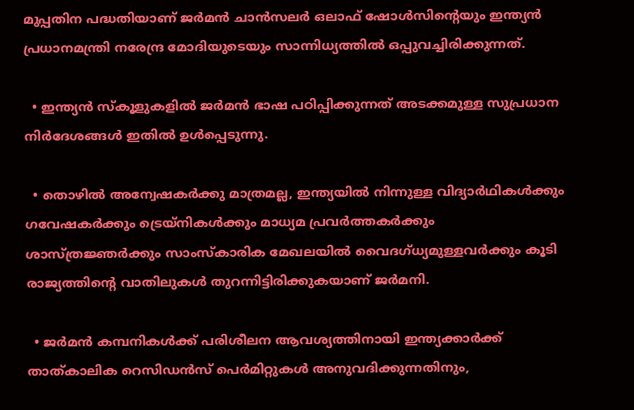മുപ്പതിന പദ്ധതിയാണ് ജർമൻ ചാൻസലർ ഒലാഫ് ഷോൾസിന്‍റെയും ഇന്ത്യൻ പ്രധാനമന്ത്രി നരേന്ദ്ര മോദിയുടെയും സാന്നിധ്യത്തിൽ ഒപ്പുവച്ചിരിക്കുന്നത്.

  • ഇന്ത്യന്‍ സ്‌കൂളുകളില്‍ ജര്‍മന്‍ ഭാഷ പഠിപ്പിക്കുന്നത് അടക്കമുള്ള സുപ്രധാന നിര്‍ദേശങ്ങള്‍ ഇതില്‍ ഉള്‍പ്പെടുന്നു.

  • തൊഴില്‍ അന്വേഷകര്‍ക്കു മാത്രമല്ല, ഇന്ത്യയില്‍ നിന്നുള്ള വിദ്യാര്‍ഥികള്‍ക്കും ഗവേഷകര്‍ക്കും ട്രെയ്‌നികള്‍ക്കും മാധ്യമ പ്രവര്‍ത്തകര്‍ക്കും ശാസ്ത്രജ്ഞര്‍ക്കും സാംസ്‌കാരിക മേഖലയില്‍ വൈദഗ്ധ്യമുള്ളവര്‍ക്കും കൂടി രാജ്യത്തിന്‍റെ വാതിലുകള്‍ തുറന്നിട്ടിരിക്കുകയാണ് ജര്‍മനി.

  • ജര്‍മന്‍ കമ്പനികള്‍ക്ക് പരിശീലന ആവശ്യത്തിനായി ഇന്ത്യക്കാര്‍ക്ക് താത്കാലിക റെസിഡന്‍സ് പെര്‍മിറ്റുകള്‍ അനുവദിക്കുന്നതിനും,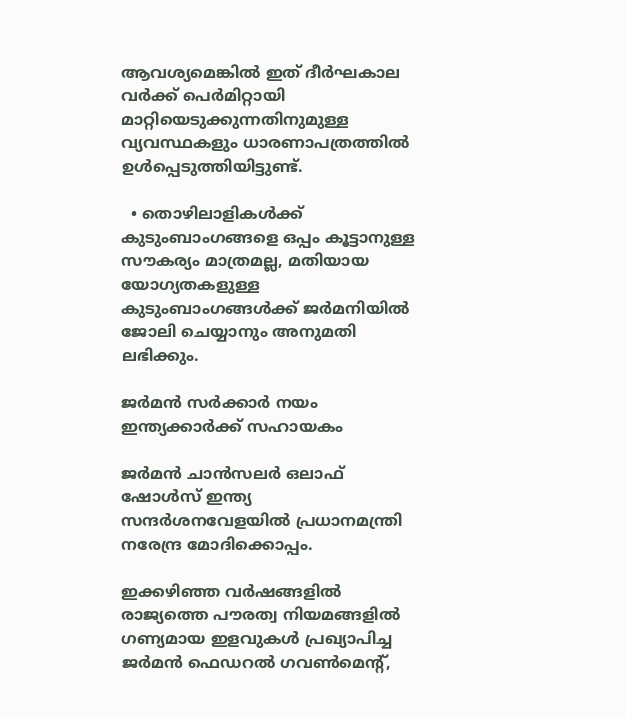ആവശ്യമെങ്കില്‍ ഇത് ദീര്‍ഘകാല വര്‍ക്ക് പെര്‍മിറ്റായി മാറ്റിയെടുക്കുന്നതിനുമുള്ള വ്യവസ്ഥകളും ധാരണാപത്രത്തില്‍ ഉള്‍പ്പെടുത്തിയിട്ടുണ്ട്.

  • തൊഴിലാളികള്‍ക്ക് കുടുംബാംഗങ്ങളെ ഒപ്പം കൂട്ടാനുള്ള സൗകര്യം മാത്രമല്ല, മതിയായ യോഗ്യതകളുള്ള കുടുംബാംഗങ്ങള്‍ക്ക് ജര്‍മനിയില്‍ ജോലി ചെയ്യാനും അനുമതി ലഭിക്കും.

ജർമൻ സർക്കാർ നയം ഇന്ത്യക്കാർക്ക് സഹായകം

ജർമൻ ചാൻസലർ ഒലാഫ് ഷോൾസ് ഇന്ത്യ സന്ദർശനവേളയിൽ പ്രധാനമന്ത്രി നരേന്ദ്ര മോദിക്കൊപ്പം.

ഇക്കഴിഞ്ഞ വര്‍ഷങ്ങളില്‍ രാജ്യത്തെ പൗരത്വ നിയമങ്ങളില്‍ ഗണ്യമായ ഇളവുകള്‍ പ്രഖ്യാപിച്ച ജർമൻ ഫെഡറല്‍ ഗവണ്‍മെന്‍റ്,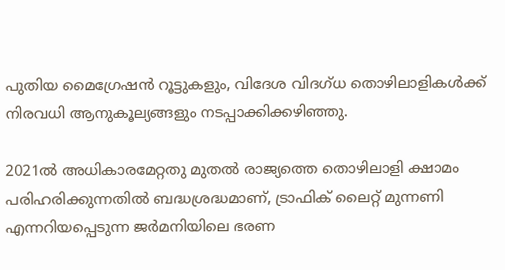പുതിയ മൈഗ്രേഷന്‍ റൂട്ടുകളും, വിദേശ വിദഗ്ധ തൊഴിലാളികള്‍ക്ക് നിരവധി ആനുകൂല്യങ്ങളും നടപ്പാക്കിക്കഴിഞ്ഞു.

2021ല്‍ അധികാരമേറ്റതു മുതല്‍ രാജ്യത്തെ തൊഴിലാളി ക്ഷാമം പരിഹരിക്കുന്നതില്‍ ബദ്ധശ്രദ്ധമാണ്, ട്രാഫിക് ലൈറ്റ് മുന്നണി എന്നറിയപ്പെടുന്ന ജർമനിയിലെ ഭരണ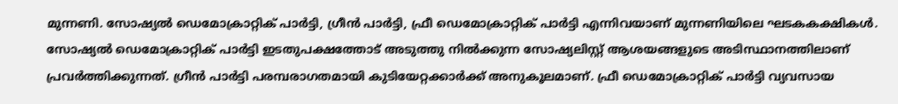മുന്നണി. സോഷ്യല്‍ ഡെമോക്രാറ്റിക് പാര്‍ട്ടി, ഗ്രീന്‍ പാര്‍ട്ടി, ഫ്രീ ഡെമോക്രാറ്റിക് പാര്‍ട്ടി എന്നിവയാണ് മുന്നണിയിലെ ഘടകകക്ഷികൾ. സോഷ്യൽ ഡെമോക്രാറ്റിക് പാർട്ടി ഇടതുപക്ഷത്തോട് അടുത്തു നിൽക്കുന്ന സോഷ്യലിസ്റ്റ് ആശയങ്ങളുടെ അടിസ്ഥാനത്തിലാണ് പ്രവർത്തിക്കുന്നത്. ഗ്രീൻ പാർട്ടി പരമ്പരാഗതമായി കുടിയേറ്റക്കാർക്ക് അനുകൂലമാണ്. ഫ്രീ ഡെമോക്രാറ്റിക് പാർട്ടി വ്യവസായ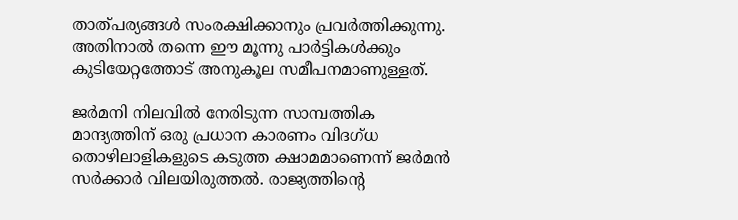താത്പര്യങ്ങൾ സംരക്ഷിക്കാനും പ്രവർത്തിക്കുന്നു. അതിനാൽ തന്നെ ഈ മൂന്നു പാർട്ടികൾക്കും കുടിയേറ്റത്തോട് അനുകൂല സമീപനമാണുള്ളത്.

ജർമനി നിലവിൽ നേരിടുന്ന സാമ്പത്തിക മാന്ദ്യത്തിന് ഒരു പ്രധാന കാരണം വിദഗ്ധ തൊഴിലാളികളുടെ കടുത്ത ക്ഷാമമാണെന്ന് ജർമൻ സർക്കാർ വിലയിരുത്തൽ. രാജ്യത്തിന്‍റെ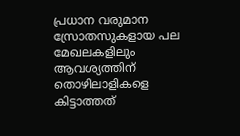പ്രധാന വരുമാന സ്രോതസുകളായ പല മേഖലകളിലും ആവശ്യത്തിന് തൊഴിലാളികളെ കിട്ടാത്തത്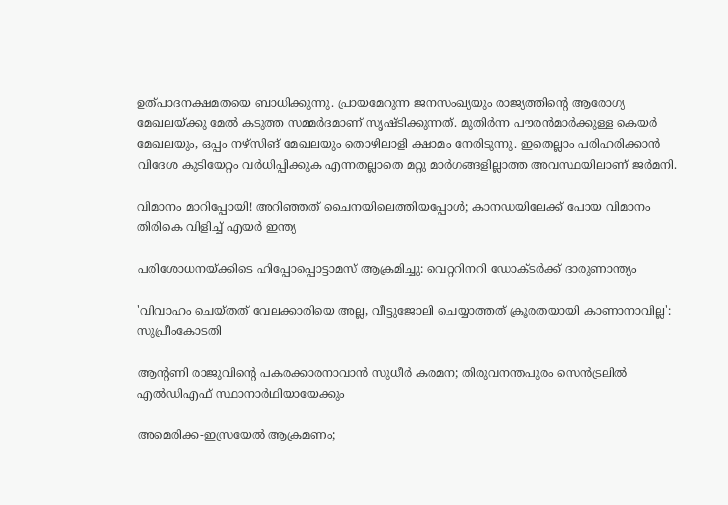ഉത്പാദനക്ഷമതയെ ബാധിക്കുന്നു. പ്രായമേറുന്ന ജനസംഖ്യയും രാജ്യത്തിന്‍റെ ആരോഗ്യ മേഖലയ്ക്കു മേൽ കടുത്ത സമ്മർദമാണ് സൃഷ്ടിക്കുന്നത്. മുതിർന്ന പൗരൻമാർക്കുള്ള കെയർ മേഖലയും, ഒപ്പം നഴ്സിങ് മേഖലയും തൊഴിലാളി ക്ഷാമം നേരിടുന്നു. ഇതെല്ലാം പരിഹരിക്കാൻ വിദേശ കുടിയേറ്റം വർധിപ്പിക്കുക എന്നതല്ലാതെ മറ്റു മാർഗങ്ങളില്ലാത്ത അവസ്ഥയിലാണ് ജർമനി.

വിമാനം മാറിപ്പോയി! അറിഞ്ഞത് ചൈനയിലെത്തിയപ്പോൾ; കാനഡയിലേക്ക് പോയ വിമാനം തിരികെ വിളിച്ച് എയർ ഇന്ത്യ

പരിശോധനയ്ക്കിടെ ഹിപ്പോപ്പൊട്ടാമസ് ആക്രമിച്ചു: വെറ്ററിനറി ഡോക്ടര്‍ക്ക് ദാരുണാന്ത്യം

'വിവാഹം ചെയ്തത് വേലക്കാരിയെ അല്ല, വീട്ടുജോലി ചെയ്യാത്തത് ക്രൂരതയായി കാണാനാവില്ല': സുപ്രീംകോടതി

ആന്റണി രാജുവിന്റെ പകരക്കാരനാവാൻ സുധീർ കരമന; തിരുവനന്തപുരം സെൻട്രലിൽ എൽഡിഎഫ് സ്ഥാനാർഥിയായേക്കും

അമെരിക്ക-ഇസ്രയേൽ ആക്രമണം;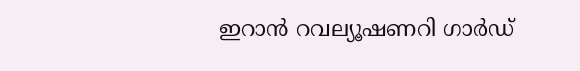ഇറാൻ റവല്യൂഷണറി ഗാർഡ്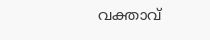വക്താവ്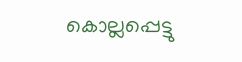കൊല്ലപ്പെട്ടു